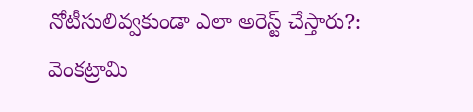నోటీసులివ్వకుండా ఎలా అరెస్ట్‌ చేస్తారు?: వెంకట్రామి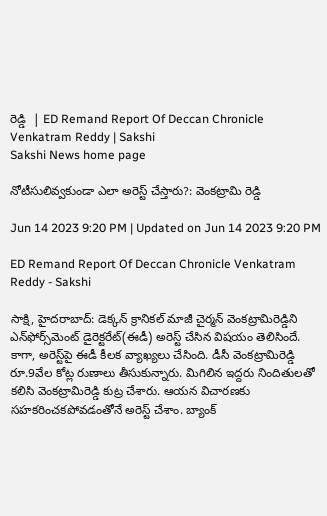రెడ్డి  | ED Remand Report Of Deccan Chronicle Venkatram Reddy | Sakshi
Sakshi News home page

నోటీసులివ్వకుండా ఎలా అరెస్ట్‌ చేస్తారు?: వెంకట్రామి రెడ్డి

Jun 14 2023 9:20 PM | Updated on Jun 14 2023 9:20 PM

ED Remand Report Of Deccan Chronicle Venkatram Reddy - Sakshi

సాక్షి, హైదరాబాద్‌: డెక్కన్‌ క్రానికల్‌ మాజీ చైర్మన్‌ వెంకట్రామిరెడ్డిని ఎన్‌ఫోర్స్‌మెంట్‌ డైరెక్టరేట్‌(ఈడీ) అరెస్ట్‌ చేసిన విషయం తెలిసిందే. కాగా, అరెస్ట్‌పై ఈడీ కీలక వ్యాఖ్యలు చేసింది. డీసీ వెంకట్రామిరెడ్డి రూ.9వేల కోట్ల రుణాలు తీసుకున్నారు. మిగిలిన ఇద్దరు నిందితులతో కలిసి వెంకట్రామిరెడ్డి కుట్ర చేశారు. ఆయన విచారణకు సహకరించకపోవడంతోనే అరెస్ట్‌ చేశాం. బ్యాంక్‌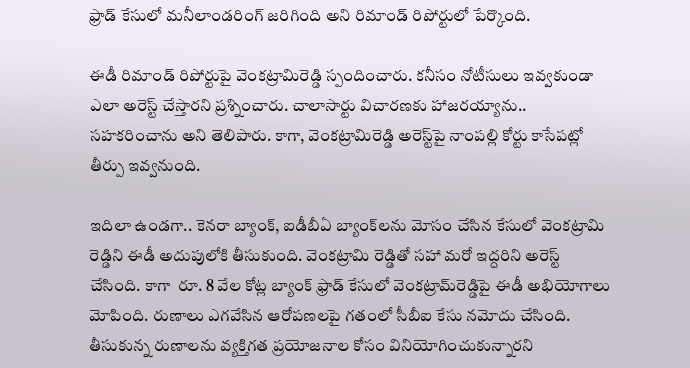ఫ్రాడ్‌ కేసులో మనీలాండరింగ్‌ జరిగింది అని రిమాండ్‌ రిపోర్టులో పేర్కొంది.

ఈడీ రిమాండ్‌ రిపోర్టుపై వెంకట్రామిరెడ్డి స్పందించారు. కనీసం నోటీసులు ఇవ్వకుండా ఎలా అరెస్ట్‌ చేస్తారని ప్రశ్నించారు. చాలాసార్టు విచారణకు హాజరయ్యాను.. సహకరించాను అని తెలిపారు. కాగా, వెంకట్రామిరెడ్డి అరెస్ట్‌పై నాంపల్లి కోర్టు కాసేపట్లో తీర్పు ఇవ్వనుంది.

ఇదిలా ఉండగా.. కెనరా బ్యాంక్‌, ఐడీబీఏ బ్యాంక్‌లను మోసం చేసిన కేసులో వెంకట్రామి రెడ్డిని ఈడీ అదుపులోకి తీసుకుంది. వెంకట్రామి రెడ్డితో సహా మరో ఇద్దరిని అరెస్ట్‌ చేసింది. కాగా  రూ. 8 వేల కోట్ల బ్యాంక్‌ ఫ్రాడ్‌ కేసులో వెంకట్రామ్‌రెడ్డిపై ఈడీ అభియోగాలు మోపింది. రుణాలు ఎగవేసిన ఆరోపణలపై గతంలో సీబీఐ కేసు నమోదు చేసింది. తీసుకున్న రుణాలను వ్యక్తిగత ప్రయోజనాల కోసం వినియోగించుకున్నారని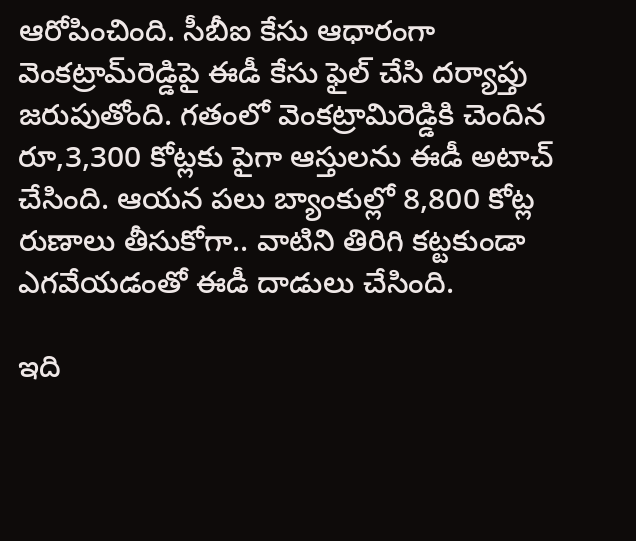ఆరోపించింది. సీబీఐ కేసు ఆధారంగా వెంకట్రామ్‌రెడ్డిపై ఈడీ కేసు ఫైల్‌ చేసి దర్యాప్తు జరుపుతోంది. గతంలో వెంకట్రామిరెడ్డికి చెందిన రూ,3,300 కోట్లకు పైగా ఆస్తులను ఈడీ అటాచ్‌ చేసింది. ఆయన పలు బ్యాంకుల్లో 8,800 కోట్ల రుణాలు తీసుకోగా.. వాటిని తిరిగి కట్టకుండా ఎగవేయడంతో ఈడీ దాడులు చేసింది.

ఇది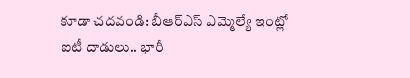కూడా చదవండి: బీఆర్‌ఎస్ ఎమ్మెల్యే ఇంట్లో ఐటీ దాడులు.. భారీ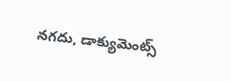నగదు, డాక్యుమెంట్స్‌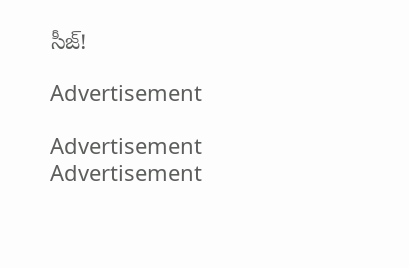సీజ్‌!

Advertisement

Advertisement
Advertisement